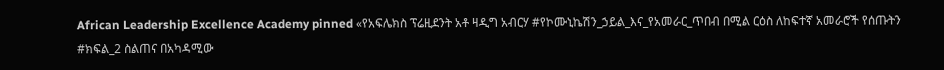African Leadership Excellence Academy pinned «የአፍሌክስ ፕሬዚደንት አቶ ዛዲግ አብርሃ #የኮሙኒኬሽን_ኃይል_እና_የአመራር_ጥበብ በሚል ርዕስ ለከፍተኛ አመራሮች የሰጡትን #ክፍል_2 ስልጠና በአካዳሚው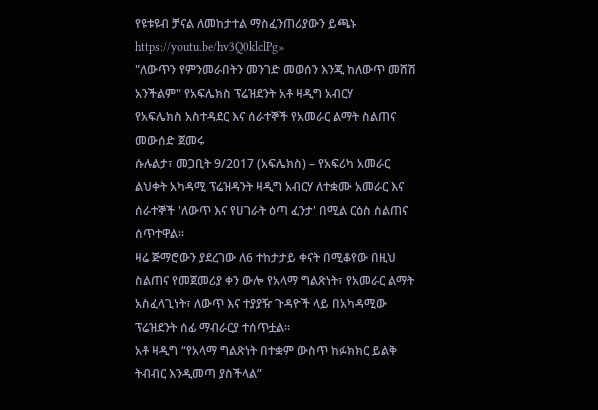የዩቱዩብ ቻናል ለመከታተል ማስፈንጠሪያውን ይጫኑ https://youtu.be/hv3Q0klclPg»
"ለውጥን የምንመራበትን መንገድ መወሰን እንጂ ከለውጥ መሸሽ አንችልም" የአፍሌክስ ፕሬዝደንት አቶ ዛዲግ አብርሃ
የአፍሌክስ አስተዳደር እና ሰራተኞች የአመራር ልማት ስልጠና መውሰድ ጀመሩ
ሱሉልታ፣ መጋቢት 9/2017 (አፍሌክስ) – የአፍሪካ አመራር ልህቀት አካዳሚ ፕሬዝዳንት ዛዲግ አብርሃ ለተቋሙ አመራር እና ሰራተኞች 'ለውጥ እና የሀገራት ዕጣ ፈንታ' በሚል ርዕስ ስልጠና ሰጥተዋል።
ዛሬ ጅማሮውን ያደረገው ለ6 ተከታታይ ቀናት በሚቆየው በዚህ ስልጠና የመጀመሪያ ቀን ውሎ የአላማ ግልጽነት፣ የአመራር ልማት አስፈላጊነት፣ ለውጥ እና ተያያዥ ጉዳዮች ላይ በአካዳሚው ፕሬዝደንት ሰፊ ማብራርያ ተሰጥቷል።
አቶ ዛዲግ “የአላማ ግልጽነት በተቋም ውስጥ ከፉክክር ይልቅ ትብብር እንዲመጣ ያስችላል”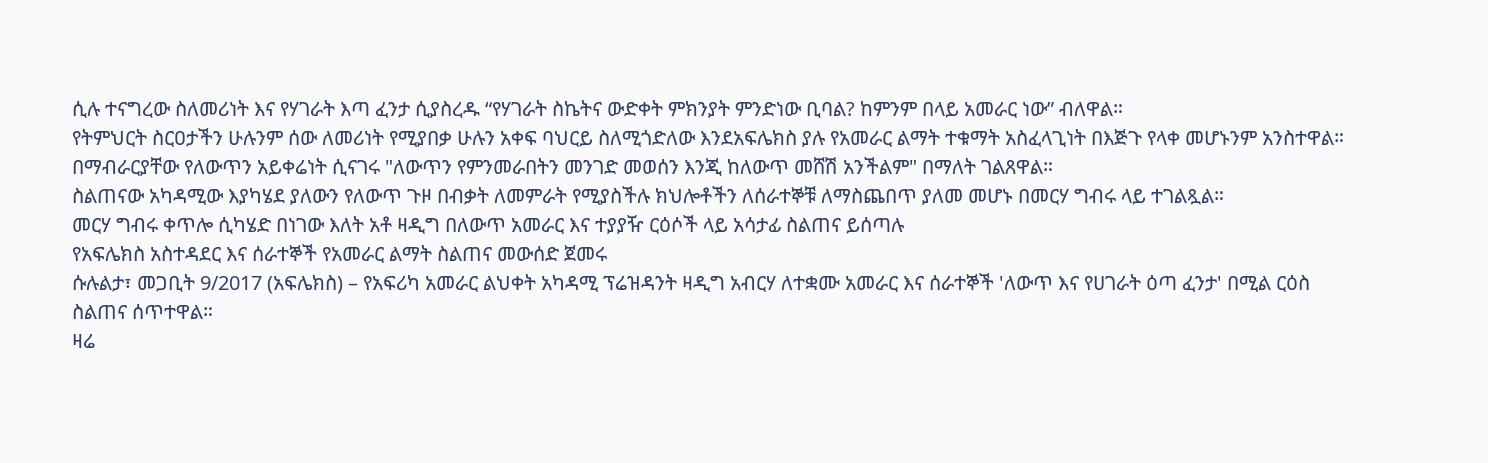ሲሉ ተናግረው ስለመሪነት እና የሃገራት እጣ ፈንታ ሲያስረዱ “የሃገራት ስኬትና ውድቀት ምክንያት ምንድነው ቢባል? ከምንም በላይ አመራር ነው” ብለዋል።
የትምህርት ስርዐታችን ሁሉንም ሰው ለመሪነት የሚያበቃ ሁሉን አቀፍ ባህርይ ስለሚጎድለው እንደአፍሌክስ ያሉ የአመራር ልማት ተቁማት አስፈላጊነት በእጅጉ የላቀ መሆኑንም አንስተዋል።
በማብራርያቸው የለውጥን አይቀሬነት ሲናገሩ "ለውጥን የምንመራበትን መንገድ መወሰን እንጂ ከለውጥ መሸሽ አንችልም" በማለት ገልጸዋል።
ስልጠናው አካዳሚው እያካሄደ ያለውን የለውጥ ጉዞ በብቃት ለመምራት የሚያስችሉ ክህሎቶችን ለሰራተኞቹ ለማስጨበጥ ያለመ መሆኑ በመርሃ ግብሩ ላይ ተገልጿል።
መርሃ ግብሩ ቀጥሎ ሲካሄድ በነገው እለት አቶ ዛዲግ በለውጥ አመራር እና ተያያዥ ርዕሶች ላይ አሳታፊ ስልጠና ይሰጣሉ
የአፍሌክስ አስተዳደር እና ሰራተኞች የአመራር ልማት ስልጠና መውሰድ ጀመሩ
ሱሉልታ፣ መጋቢት 9/2017 (አፍሌክስ) – የአፍሪካ አመራር ልህቀት አካዳሚ ፕሬዝዳንት ዛዲግ አብርሃ ለተቋሙ አመራር እና ሰራተኞች 'ለውጥ እና የሀገራት ዕጣ ፈንታ' በሚል ርዕስ ስልጠና ሰጥተዋል።
ዛሬ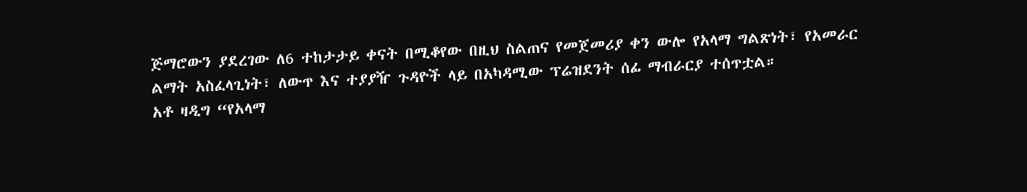ጅማሮውን ያደረገው ለ6 ተከታታይ ቀናት በሚቆየው በዚህ ስልጠና የመጀመሪያ ቀን ውሎ የአላማ ግልጽነት፣ የአመራር ልማት አስፈላጊነት፣ ለውጥ እና ተያያዥ ጉዳዮች ላይ በአካዳሚው ፕሬዝደንት ሰፊ ማብራርያ ተሰጥቷል።
አቶ ዛዲግ “የአላማ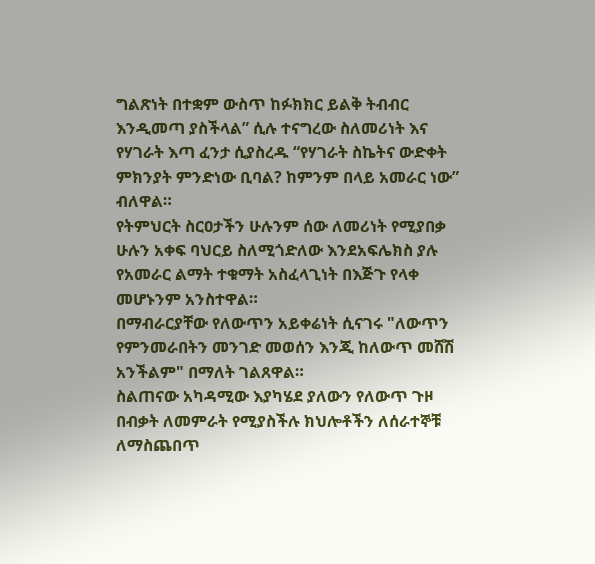ግልጽነት በተቋም ውስጥ ከፉክክር ይልቅ ትብብር እንዲመጣ ያስችላል” ሲሉ ተናግረው ስለመሪነት እና የሃገራት እጣ ፈንታ ሲያስረዱ “የሃገራት ስኬትና ውድቀት ምክንያት ምንድነው ቢባል? ከምንም በላይ አመራር ነው” ብለዋል።
የትምህርት ስርዐታችን ሁሉንም ሰው ለመሪነት የሚያበቃ ሁሉን አቀፍ ባህርይ ስለሚጎድለው እንደአፍሌክስ ያሉ የአመራር ልማት ተቁማት አስፈላጊነት በእጅጉ የላቀ መሆኑንም አንስተዋል።
በማብራርያቸው የለውጥን አይቀሬነት ሲናገሩ "ለውጥን የምንመራበትን መንገድ መወሰን እንጂ ከለውጥ መሸሽ አንችልም" በማለት ገልጸዋል።
ስልጠናው አካዳሚው እያካሄደ ያለውን የለውጥ ጉዞ በብቃት ለመምራት የሚያስችሉ ክህሎቶችን ለሰራተኞቹ ለማስጨበጥ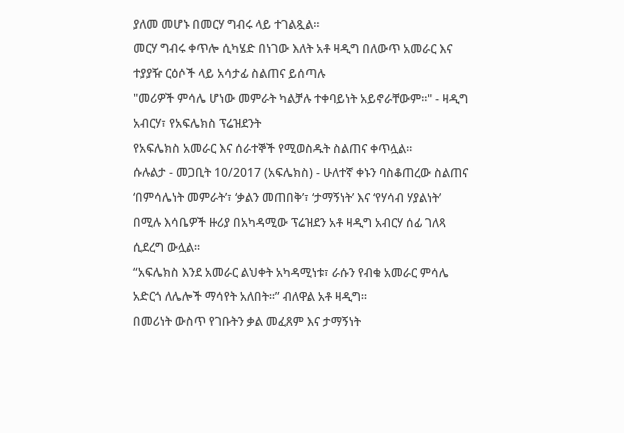ያለመ መሆኑ በመርሃ ግብሩ ላይ ተገልጿል።
መርሃ ግብሩ ቀጥሎ ሲካሄድ በነገው እለት አቶ ዛዲግ በለውጥ አመራር እና ተያያዥ ርዕሶች ላይ አሳታፊ ስልጠና ይሰጣሉ
"መሪዎች ምሳሌ ሆነው መምራት ካልቻሉ ተቀባይነት አይኖራቸውም።" - ዛዲግ አብርሃ፣ የአፍሌክስ ፕሬዝደንት
የአፍሌክስ አመራር እና ሰራተኞች የሚወስዱት ስልጠና ቀጥሏል።
ሱሉልታ - መጋቢት 10/2017 (አፍሌክስ) - ሁለተኛ ቀኑን ባስቆጠረው ስልጠና ‘በምሳሌነት መምራት’፣ ‘ቃልን መጠበቅ’፣ ‘ታማኝነት’ እና ‘የሃሳብ ሃያልነት’ በሚሉ እሳቤዎች ዙሪያ በአካዳሚው ፕሬዝደን አቶ ዛዲግ አብርሃ ሰፊ ገለጻ ሲደረግ ውሏል።
“አፍሌክስ እንደ አመራር ልህቀት አካዳሚነቱ፣ ራሱን የብቁ አመራር ምሳሌ አድርጎ ለሌሎች ማሳየት አለበት።” ብለዋል አቶ ዛዲግ።
በመሪነት ውስጥ የገቡትን ቃል መፈጸም እና ታማኝነት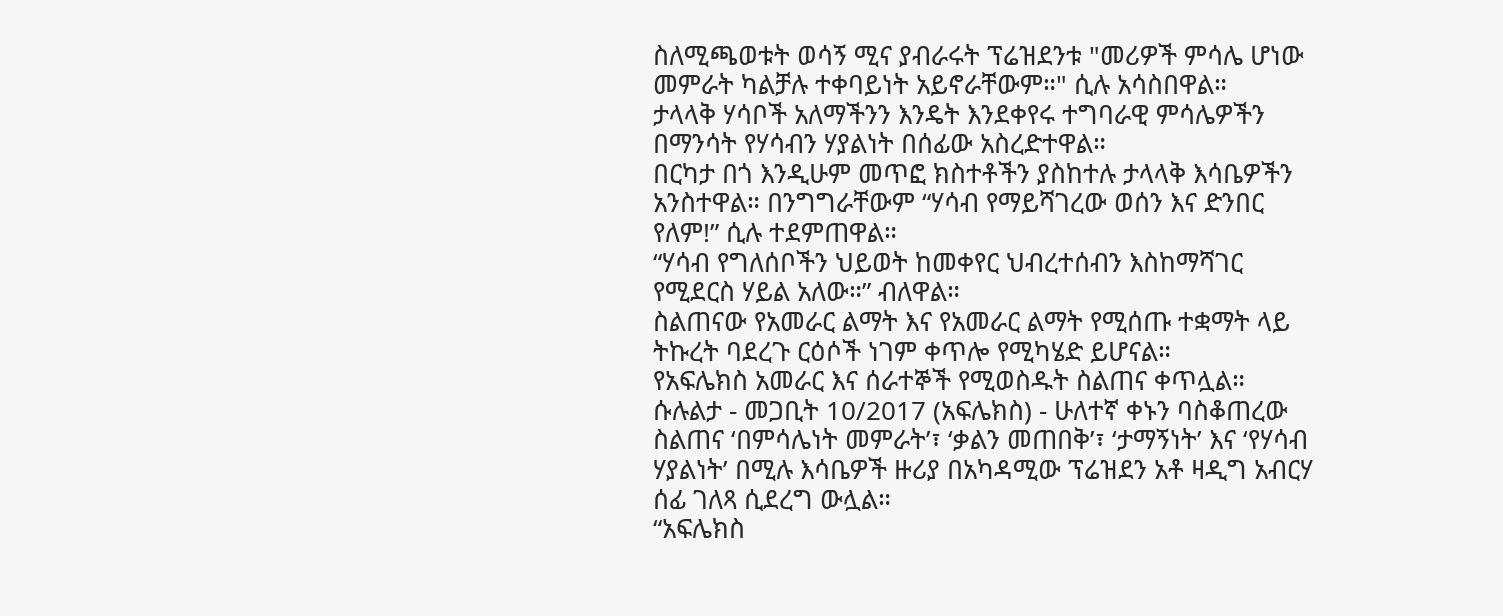ስለሚጫወቱት ወሳኝ ሚና ያብራሩት ፕሬዝደንቱ "መሪዎች ምሳሌ ሆነው መምራት ካልቻሉ ተቀባይነት አይኖራቸውም።" ሲሉ አሳስበዋል።
ታላላቅ ሃሳቦች አለማችንን እንዴት እንደቀየሩ ተግባራዊ ምሳሌዎችን በማንሳት የሃሳብን ሃያልነት በሰፊው አስረድተዋል።
በርካታ በጎ እንዲሁም መጥፎ ክስተቶችን ያስከተሉ ታላላቅ እሳቤዎችን አንስተዋል። በንግግራቸውም “ሃሳብ የማይሻገረው ወሰን እና ድንበር የለም!” ሲሉ ተደምጠዋል።
“ሃሳብ የግለሰቦችን ህይወት ከመቀየር ህብረተሰብን እስከማሻገር የሚደርስ ሃይል አለው።” ብለዋል።
ስልጠናው የአመራር ልማት እና የአመራር ልማት የሚሰጡ ተቋማት ላይ ትኩረት ባደረጉ ርዕሶች ነገም ቀጥሎ የሚካሄድ ይሆናል።
የአፍሌክስ አመራር እና ሰራተኞች የሚወስዱት ስልጠና ቀጥሏል።
ሱሉልታ - መጋቢት 10/2017 (አፍሌክስ) - ሁለተኛ ቀኑን ባስቆጠረው ስልጠና ‘በምሳሌነት መምራት’፣ ‘ቃልን መጠበቅ’፣ ‘ታማኝነት’ እና ‘የሃሳብ ሃያልነት’ በሚሉ እሳቤዎች ዙሪያ በአካዳሚው ፕሬዝደን አቶ ዛዲግ አብርሃ ሰፊ ገለጻ ሲደረግ ውሏል።
“አፍሌክስ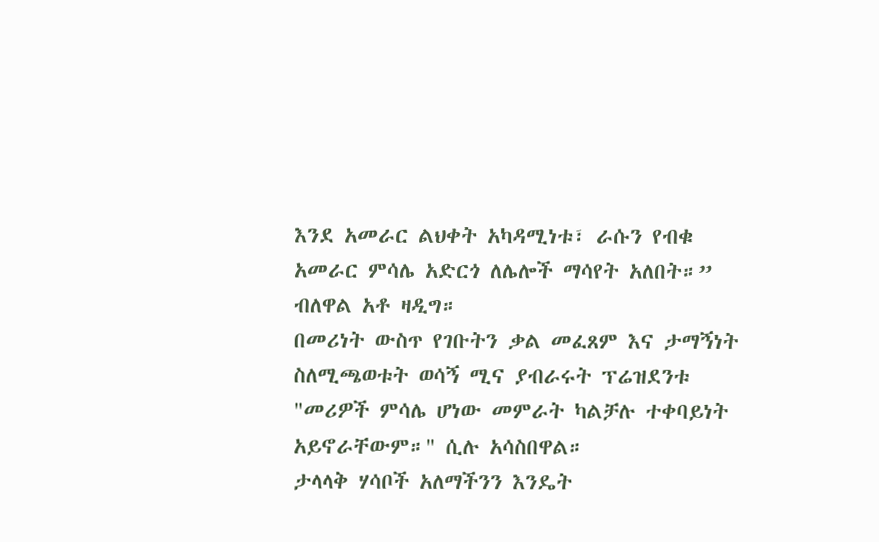እንደ አመራር ልህቀት አካዳሚነቱ፣ ራሱን የብቁ አመራር ምሳሌ አድርጎ ለሌሎች ማሳየት አለበት።” ብለዋል አቶ ዛዲግ።
በመሪነት ውስጥ የገቡትን ቃል መፈጸም እና ታማኝነት ስለሚጫወቱት ወሳኝ ሚና ያብራሩት ፕሬዝደንቱ "መሪዎች ምሳሌ ሆነው መምራት ካልቻሉ ተቀባይነት አይኖራቸውም።" ሲሉ አሳስበዋል።
ታላላቅ ሃሳቦች አለማችንን እንዴት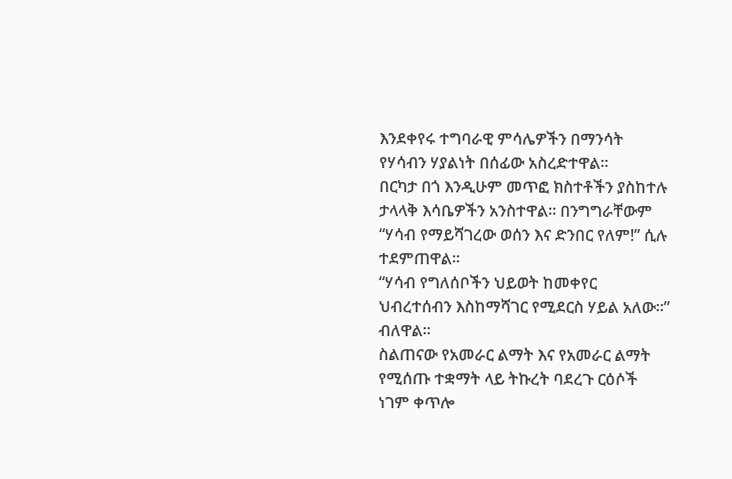እንደቀየሩ ተግባራዊ ምሳሌዎችን በማንሳት የሃሳብን ሃያልነት በሰፊው አስረድተዋል።
በርካታ በጎ እንዲሁም መጥፎ ክስተቶችን ያስከተሉ ታላላቅ እሳቤዎችን አንስተዋል። በንግግራቸውም “ሃሳብ የማይሻገረው ወሰን እና ድንበር የለም!” ሲሉ ተደምጠዋል።
“ሃሳብ የግለሰቦችን ህይወት ከመቀየር ህብረተሰብን እስከማሻገር የሚደርስ ሃይል አለው።” ብለዋል።
ስልጠናው የአመራር ልማት እና የአመራር ልማት የሚሰጡ ተቋማት ላይ ትኩረት ባደረጉ ርዕሶች ነገም ቀጥሎ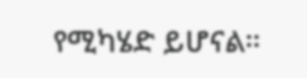የሚካሄድ ይሆናል።